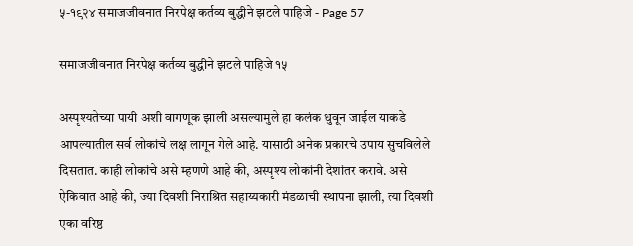५-१९२४ समाजजीवनात निरपेक्ष कर्तव्य बुद्धीने झटले पाहिजे - Page 57

समाजजीवनात निरपेक्ष कर्तव्य बुद्धीने झटले पाहिजे १५

अस्पृश्यतेच्या पायी अशी वागणूक झाली असल्यामुले हा कलंक धुवून जाईल याकडे आपल्यातील सर्व लोकांचे लक्ष लागून गेले आहे. यासाठी अनेक प्रकारचे उपाय सुचविलेले दिसतात. काही लोकांचे असे म्हणणे आहे की, अस्पृश्य लोकांनी देशांतर करावे. असे ऐकिवात आहे की, ज्या दिवशी निराश्रित सहाय्यकारी मंडळाची स्थापना झाली, त्या दिवशी एका वरिष्ठ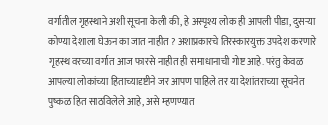वर्गातील गृहस्थाने अशी सूचना केली की, हे अस्पृश्य लोक ही आपली पीडा, दुसऱ्या कोण्या देशाला घेऊन का जात नाहीत ? अशाप्रकारचे तिरस्कारयुक्त उपदेश करणारे गृहस्थ वरच्या वर्गात आज फारसे नाहीत ही समाधानाची गोष्ट आहे. परंतु केवळ आपल्या लोकांच्या हिताच्यादृष्टीने जर आपण पाहिले तर या देशांतराच्या सूचनेत पुष्कळ हित साठविलेले आहे, असे म्हणण्यात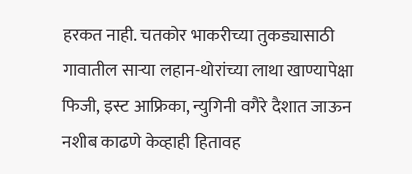हरकत नाही. चतकोर भाकरीच्या तुकड्यासाठी गावातील साऱ्या लहान-थोरांच्या लाथा खाण्यापेक्षा फिजी, इस्ट आफ्रिका, न्युगिनी वगैरे दैशात जाऊन नशीब काढणे केव्हाही हितावह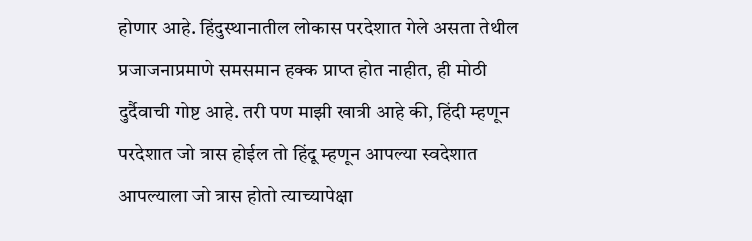होणार आहे. हिंदुस्थानातील लोकास परदेशात गेले असता तेथील प्रजाजनाप्रमाणे समसमान हक्क प्राप्त होत नाहीत, ही मोठी दुर्दैवाची गोष्ट आहे. तरी पण माझी खात्री आहे की, हिंदी म्हणून परदेशात जो त्रास होईल तो हिंदू म्हणून आपल्या स्वदेशात आपल्याला जो त्रास होतो त्याच्यापेक्षा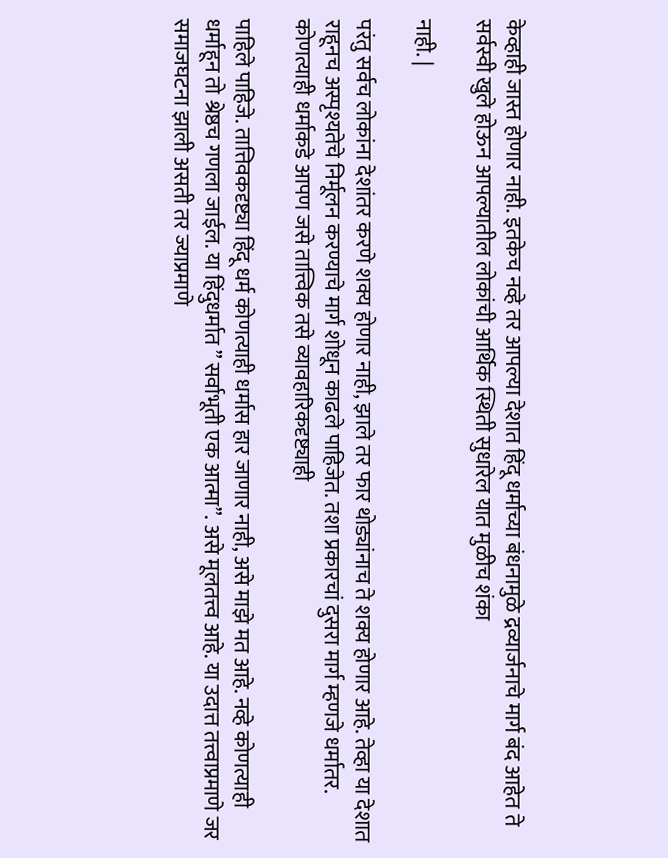केव्हाही जास्त होणार नाही. इतकेच नव्हे तर आपल्या देशात हिंदू धर्माच्या बंधनामुळे द्रव्यार्जनाचे मार्ग बंद आहेत ते सर्वस्वी खुले होऊन आपल्यातील लोकांची आर्थिक स्थिती सुधारेल यात मुळीच शंका

नाही. |

परंतु सर्वच लोकांना देशांतर करणे शक्य होणार नाही, झाले तर फार थोड्यांनाच ते शक्य होणार आहे. तेव्हा या देशात राहूनच अस्पृश्यतेचे निर्मूलन करण्याचे मार्ग शोधून काढले पाहिजेत. तशा प्रकारचां दुसरा मार्ग म्हणजे धर्मातर. कोणत्याही धर्माकडे आपण जसे तात्त्विक तसे व्यावहारिकदृष्ट्याही

पाहिले पाहिजे. तात्तिवकदृष्ट्या हिंदू धर्म कोणत्याही धर्मास हार जाणार नाही, असे माझे मत आहे. नव्हे कोणत्याही धर्माहून तो श्रेष्ठच गणला जाईल. या हिंदुधर्मात ” सर्वाभूती एक आत्मा”. असे मूलतत्त्व आहे. या उदात्त तत्त्वाप्रमाणे जर समाजघटना झाली असती तर ज्याप्रमाणे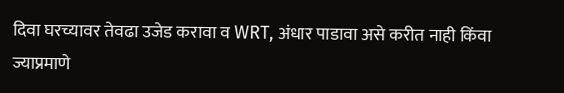दिवा घरच्यावर तेवढा उजेड करावा व WRT, अंधार पाडावा असे करीत नाही किंवा ज्याप्रमाणे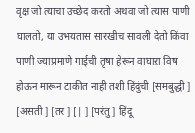वृक्ष जो त्याचा उच्छेद करतो अथवा जो त्यास पाणी घालतो, या उभयतास सारखीच सावली देतो किंवा पाणी ज्याप्रमाणे गाईची तृषा हेरून वाघाऱा विष होऊन मारून टाकीत नाही तशी हिंदुंची [समबुद्धी ] [असती ] [तर ] [| ] [परंतु ] हिंदू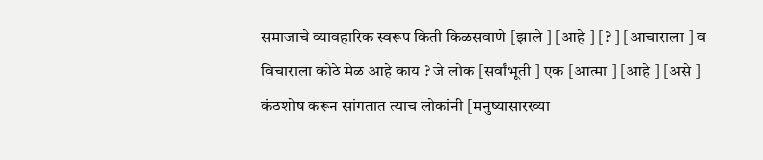समाजाचे व्यावहारिक स्वरूप किती किळसवाणे [झाले ] [आहे ] [? ] [आचाराला ] व विचाराला कोठे मेळ आहे काय ? जे लोक [सर्वांभूती ] एक [आत्मा ] [आहे ] [असे ] कंठशोष करून सांगतात त्याच लोकांनी [मनुष्यासारख्या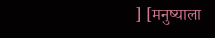] [मनुष्याला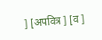] [अपवित्र ] [व ]